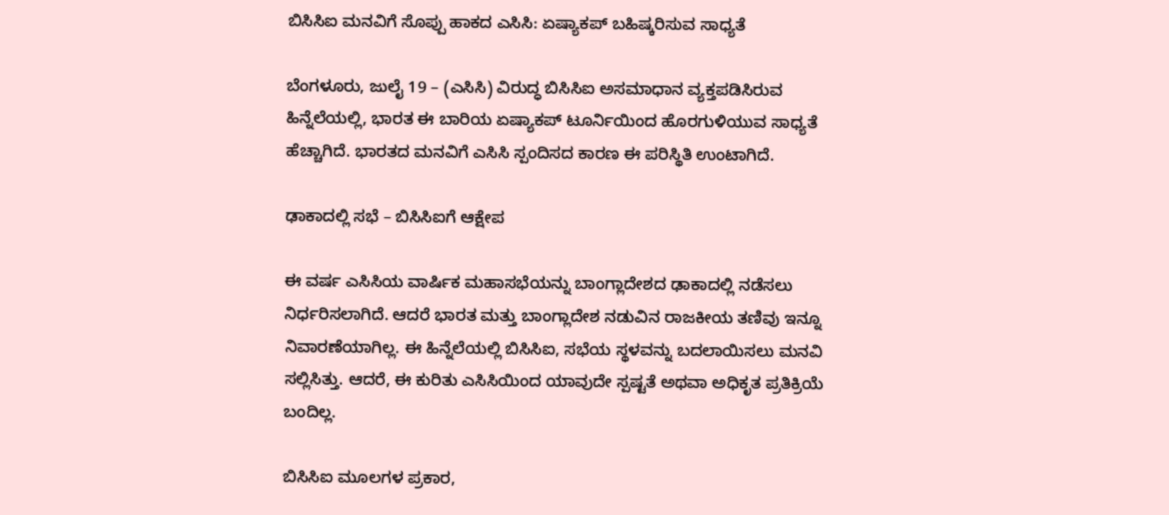ಬಿಸಿಸಿಐ ಮನವಿಗೆ ಸೊಪ್ಪು ಹಾಕದ ಎಸಿಸಿ: ಏಷ್ಯಾಕಪ್ ಬಹಿಷ್ಕರಿಸುವ ಸಾಧ್ಯತೆ

ಬೆಂಗಳೂರು, ಜುಲೈ 19 – (ಎಸಿಸಿ) ವಿರುದ್ಧ ಬಿಸಿಸಿಐ ಅಸಮಾಧಾನ ವ್ಯಕ್ತಪಡಿಸಿರುವ ಹಿನ್ನೆಲೆಯಲ್ಲಿ, ಭಾರತ ಈ ಬಾರಿಯ ಏಷ್ಯಾಕಪ್ ಟೂರ್ನಿಯಿಂದ ಹೊರಗುಳಿಯುವ ಸಾಧ್ಯತೆ ಹೆಚ್ಚಾಗಿದೆ. ಭಾರತದ ಮನವಿಗೆ ಎಸಿಸಿ ಸ್ಪಂದಿಸದ ಕಾರಣ ಈ ಪರಿಸ್ಥಿತಿ ಉಂಟಾಗಿದೆ.

ಢಾಕಾದಲ್ಲಿ ಸಭೆ – ಬಿಸಿಸಿಐಗೆ ಆಕ್ಷೇಪ

ಈ ವರ್ಷ ಎಸಿಸಿಯ ವಾರ್ಷಿಕ ಮಹಾಸಭೆಯನ್ನು ಬಾಂಗ್ಲಾದೇಶದ ಢಾಕಾದಲ್ಲಿ ನಡೆಸಲು ನಿರ್ಧರಿಸಲಾಗಿದೆ. ಆದರೆ ಭಾರತ ಮತ್ತು ಬಾಂಗ್ಲಾದೇಶ ನಡುವಿನ ರಾಜಕೀಯ ತಣಿವು ಇನ್ನೂ ನಿವಾರಣೆಯಾಗಿಲ್ಲ. ಈ ಹಿನ್ನೆಲೆಯಲ್ಲಿ ಬಿಸಿಸಿಐ, ಸಭೆಯ ಸ್ಥಳವನ್ನು ಬದಲಾಯಿಸಲು ಮನವಿ ಸಲ್ಲಿಸಿತ್ತು. ಆದರೆ, ಈ ಕುರಿತು ಎಸಿಸಿಯಿಂದ ಯಾವುದೇ ಸ್ಪಷ್ಟತೆ ಅಥವಾ ಅಧಿಕೃತ ಪ್ರತಿಕ್ರಿಯೆ ಬಂದಿಲ್ಲ.

ಬಿಸಿಸಿಐ ಮೂಲಗಳ ಪ್ರಕಾರ,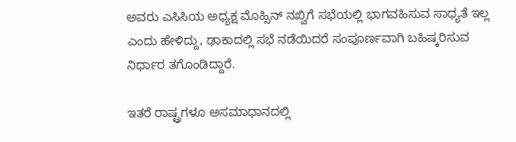ಅವರು ಎಸಿಸಿಯ ಅಧ್ಯಕ್ಷ ಮೊಹ್ಸಿನ್ ನಖ್ವಿಗೆ ಸಭೆಯಲ್ಲಿ ಭಾಗವಹಿಸುವ ಸಾಧ್ಯತೆ ಇಲ್ಲ ಎಂದು ಹೇಳಿದ್ದು, ಢಾಕಾದಲ್ಲಿ ಸಭೆ ನಡೆಯಿದರೆ ಸಂಪೂರ್ಣವಾಗಿ ಬಹಿಷ್ಕರಿಸುವ ನಿರ್ಧಾರ ತಗೊಂಡಿದ್ದಾರೆ.

ಇತರೆ ರಾಷ್ಟ್ರಗಳೂ ಅಸಮಾಧಾನದಲ್ಲಿ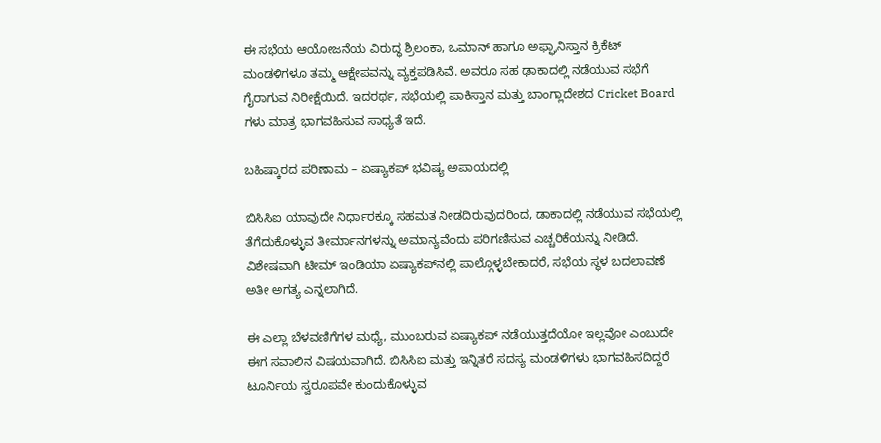ಈ ಸಭೆಯ ಆಯೋಜನೆಯ ವಿರುದ್ಧ ಶ್ರಿಲಂಕಾ, ಒಮಾನ್ ಹಾಗೂ ಅಫ್ಘಾನಿಸ್ತಾನ ಕ್ರಿಕೆಟ್ ಮಂಡಳಿಗಳೂ ತಮ್ಮ ಆಕ್ಷೇಪವನ್ನು ವ್ಯಕ್ತಪಡಿಸಿವೆ. ಅವರೂ ಸಹ ಢಾಕಾದಲ್ಲಿ ನಡೆಯುವ ಸಭೆಗೆ ಗೈರಾಗುವ ನಿರೀಕ್ಷೆಯಿದೆ. ಇದರರ್ಥ, ಸಭೆಯಲ್ಲಿ ಪಾಕಿಸ್ತಾನ ಮತ್ತು ಬಾಂಗ್ಲಾದೇಶದ Cricket Board ಗಳು ಮಾತ್ರ ಭಾಗವಹಿಸುವ ಸಾಧ್ಯತೆ ಇದೆ.

ಬಹಿಷ್ಕಾರದ ಪರಿಣಾಮ – ಏಷ್ಯಾಕಪ್‌ ಭವಿಷ್ಯ ಅಪಾಯದಲ್ಲಿ

ಬಿಸಿಸಿಐ ಯಾವುದೇ ನಿರ್ಧಾರಕ್ಕೂ ಸಹಮತ ನೀಡದಿರುವುದರಿಂದ, ಡಾಕಾದಲ್ಲಿ ನಡೆಯುವ ಸಭೆಯಲ್ಲಿ ತೆಗೆದುಕೊಳ್ಳುವ ತೀರ್ಮಾನಗಳನ್ನು ಅಮಾನ್ಯವೆಂದು ಪರಿಗಣಿಸುವ ಎಚ್ಚರಿಕೆಯನ್ನು ನೀಡಿದೆ. ವಿಶೇಷವಾಗಿ ಟೀಮ್ ಇಂಡಿಯಾ ಏಷ್ಯಾಕಪ್‌ನಲ್ಲಿ ಪಾಲ್ಗೊಳ್ಳಬೇಕಾದರೆ, ಸಭೆಯ ಸ್ಥಳ ಬದಲಾವಣೆ ಅತೀ ಅಗತ್ಯ ಎನ್ನಲಾಗಿದೆ.

ಈ ಎಲ್ಲಾ ಬೆಳವಣಿಗೆಗಳ ಮಧ್ಯೆ, ಮುಂಬರುವ ಏಷ್ಯಾಕಪ್ ನಡೆಯುತ್ತದೆಯೋ ಇಲ್ಲವೋ ಎಂಬುದೇ ಈಗ ಸವಾಲಿನ ವಿಷಯವಾಗಿದೆ. ಬಿಸಿಸಿಐ ಮತ್ತು ಇನ್ನಿತರೆ ಸದಸ್ಯ ಮಂಡಳಿಗಳು ಭಾಗವಹಿಸದಿದ್ದರೆ ಟೂರ್ನಿಯ ಸ್ವರೂಪವೇ ಕುಂದುಕೊಳ್ಳುವ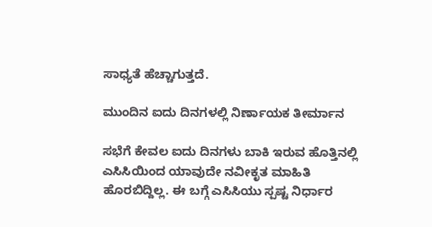ಸಾಧ್ಯತೆ ಹೆಚ್ಚಾಗುತ್ತದೆ.

ಮುಂದಿನ ಐದು ದಿನಗಳಲ್ಲಿ ನಿರ್ಣಾಯಕ ತೀರ್ಮಾನ

ಸಭೆಗೆ ಕೇವಲ ಐದು ದಿನಗಳು ಬಾಕಿ ಇರುವ ಹೊತ್ತಿನಲ್ಲಿ ಎಸಿಸಿಯಿಂದ ಯಾವುದೇ ನವೀಕೃತ ಮಾಹಿತಿ ಹೊರಬಿದ್ದಿಲ್ಲ. ಈ ಬಗ್ಗೆ ಎಸಿಸಿಯು ಸ್ಪಷ್ಟ ನಿರ್ಧಾರ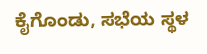ಕೈಗೊಂಡು, ಸಭೆಯ ಸ್ಥಳ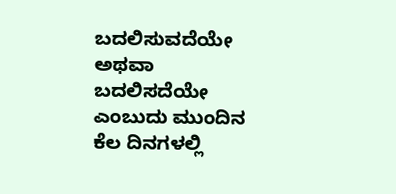ಬದಲಿಸುವದೆಯೇ ಅಥವಾ ಬದಲಿಸದೆಯೇ ಎಂಬುದು ಮುಂದಿನ ಕೆಲ ದಿನಗಳಲ್ಲಿ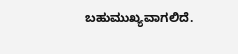ಬಹುಮುಖ್ಯವಾಗಲಿದೆ.